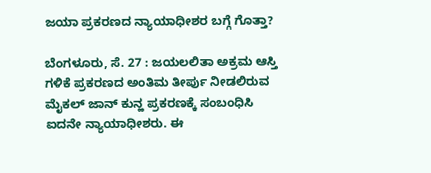ಜಯಾ ಪ್ರಕರಣದ ನ್ಯಾಯಾಧೀಶರ ಬಗ್ಗೆ ಗೊತ್ತಾ?

ಬೆಂಗಳೂರು, ಸೆ. 27 : ಜಯಲಲಿತಾ ಅಕ್ರಮ ಆಸ್ತಿ ಗಳಿಕೆ ಪ್ರಕರಣದ ಅಂತಿಮ ತೀರ್ಪು ನೀಡಲಿರುವ ಮೈಕಲ್ ಜಾನ್ ಕುನ್ಹ ಪ್ರಕರಣಕ್ಕೆ ಸಂಬಂಧಿಸಿ ಐದನೇ ನ್ಯಾಯಾಧೀಶರು. ಈ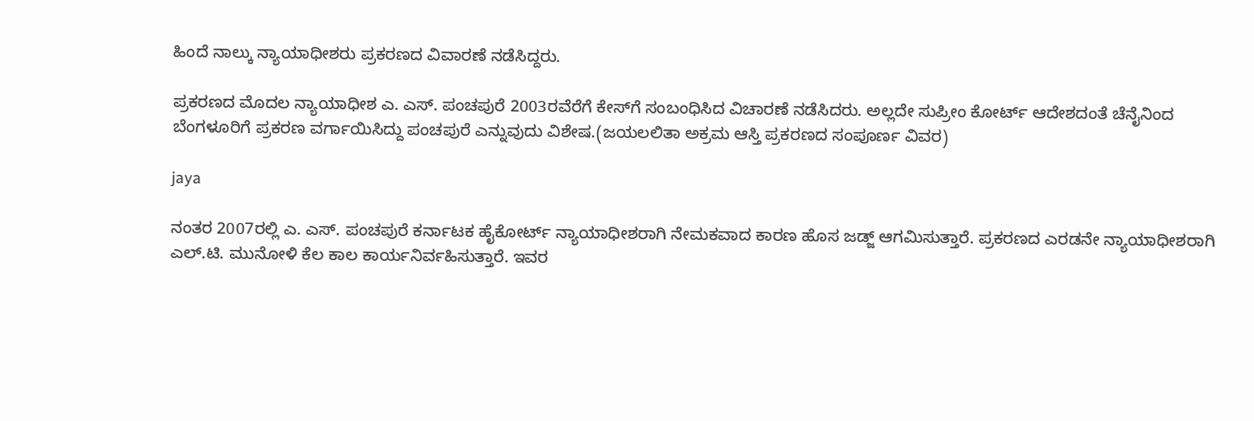ಹಿಂದೆ ನಾಲ್ಕು ನ್ಯಾಯಾಧೀಶರು ಪ್ರಕರಣದ ವಿವಾರಣೆ ನಡೆಸಿದ್ದರು.

ಪ್ರಕರಣದ ಮೊದಲ ನ್ಯಾಯಾಧೀಶ ಎ. ಎಸ್‌. ಪಂಚಪುರೆ 2003ರವೆರೆಗೆ ಕೇಸ್‌ಗೆ ಸಂಬಂಧಿಸಿದ ವಿಚಾರಣೆ ನಡೆಸಿದರು. ಅಲ್ಲದೇ ಸುಪ್ರೀಂ ಕೋರ್ಟ್‌ ಆದೇಶದಂತೆ ಚೆನೈನಿಂದ ಬೆಂಗಳೂರಿಗೆ ಪ್ರಕರಣ ವರ್ಗಾಯಿಸಿದ್ದು ಪಂಚಪುರೆ ಎನ್ನುವುದು ವಿಶೇಷ.(ಜಯಲಲಿತಾ ಅಕ್ರಮ ಆಸ್ತಿ ಪ್ರಕರಣದ ಸಂಪೂರ್ಣ ವಿವರ)

jaya

ನಂತರ 2007ರಲ್ಲಿ ಎ. ಎಸ್‌. ಪಂಚಪುರೆ ಕರ್ನಾಟಕ ಹೈಕೋರ್ಟ್ ನ್ಯಾಯಾಧೀಶರಾಗಿ ನೇಮಕವಾದ ಕಾರಣ ಹೊಸ ಜಡ್ಜ್‌ ಆಗಮಿಸುತ್ತಾರೆ. ಪ್ರಕರಣದ ಎರಡನೇ ನ್ಯಾಯಾಧೀಶರಾಗಿ ಎಲ್‌.ಟಿ. ಮುನೋಳಿ ಕೆಲ ಕಾಲ ಕಾರ್ಯನಿರ್ವಹಿಸುತ್ತಾರೆ. ಇವರ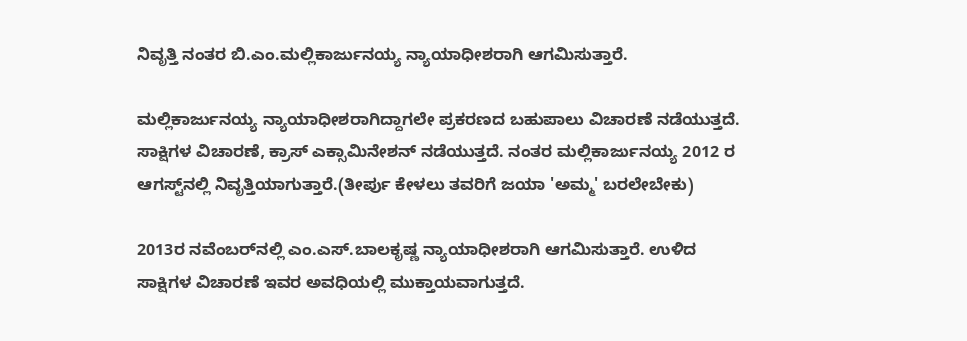ನಿವೃತ್ತಿ ನಂತರ ಬಿ.ಎಂ.ಮಲ್ಲಿಕಾರ್ಜುನಯ್ಯ ನ್ಯಾಯಾಧೀಶರಾಗಿ ಆಗಮಿಸುತ್ತಾರೆ.

ಮಲ್ಲಿಕಾರ್ಜುನಯ್ಯ ನ್ಯಾಯಾಧೀಶರಾಗಿದ್ದಾಗಲೇ ಪ್ರಕರಣದ ಬಹುಪಾಲು ವಿಚಾರಣೆ ನಡೆಯುತ್ತದೆ. ಸಾಕ್ಷಿಗಳ ವಿಚಾರಣೆ, ಕ್ರಾಸ್‌ ಎಕ್ಸಾಮಿನೇಶನ್‌ ನಡೆಯುತ್ತದೆ. ನಂತರ ಮಲ್ಲಿಕಾರ್ಜುನಯ್ಯ 2012 ರ ಆಗಸ್ಟ್‌ನಲ್ಲಿ ನಿವೃತ್ತಿಯಾಗುತ್ತಾರೆ.(ತೀರ್ಪು ಕೇಳಲು ತವರಿಗೆ ಜಯಾ 'ಅಮ್ಮ' ಬರಲೇಬೇಕು)

2013ರ ನವೆಂಬರ್‌ನಲ್ಲಿ ಎಂ.ಎಸ್‌.ಬಾಲಕೃಷ್ಣ ನ್ಯಾಯಾಧೀಶರಾಗಿ ಆಗಮಿಸುತ್ತಾರೆ. ಉಳಿದ ಸಾಕ್ಷಿಗಳ ವಿಚಾರಣೆ ಇವರ ಅವಧಿಯಲ್ಲಿ ಮುಕ್ತಾಯವಾಗುತ್ತದೆ.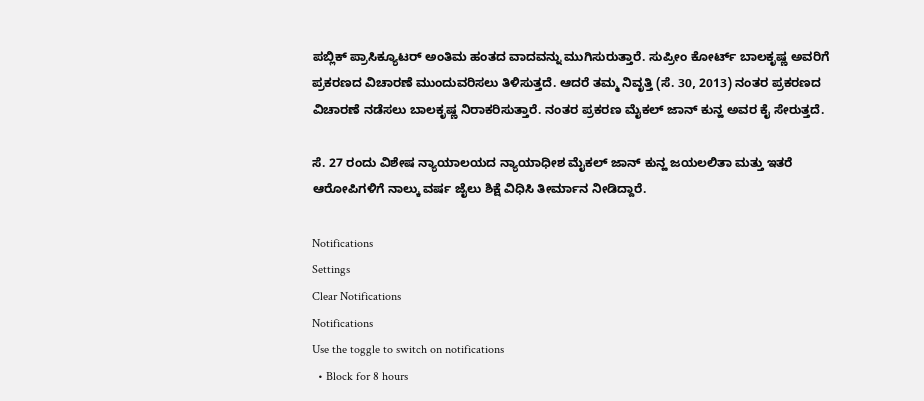ಪಬ್ಲಿಕ್‌ ಪ್ರಾಸಿಕ್ಯೂಟರ್ ಅಂತಿಮ ಹಂತದ ವಾದವನ್ನು ಮುಗಿಸುರುತ್ತಾರೆ. ಸುಪ್ರೀಂ ಕೋರ್ಟ್‌ ಬಾಲಕೃಷ್ಣ ಅವರಿಗೆ ಪ್ರಕರಣದ ವಿಚಾರಣೆ ಮುಂದುವರಿಸಲು ತಿಳಿಸುತ್ತದೆ. ಆದರೆ ತಮ್ಮ ನಿವೃತ್ತಿ (ಸೆ. 30, 2013) ನಂತರ ಪ್ರಕರಣದ ವಿಚಾರಣೆ ನಡೆಸಲು ಬಾಲಕೃಷ್ಣ ನಿರಾಕರಿಸುತ್ತಾರೆ. ನಂತರ ಪ್ರಕರಣ ಮೈಕಲ್ ಜಾನ್ ಕುನ್ಹ ಅವರ ಕೈ ಸೇರುತ್ತದೆ.

ಸೆ. 27 ರಂದು ವಿಶೇಷ ನ್ಯಾಯಾಲಯದ ನ್ಯಾಯಾಧೀಶ ಮೈಕಲ್ ಜಾನ್ ಕುನ್ಹ ಜಯಲಲಿತಾ ಮತ್ತು ಇತರೆ ಆರೋಪಿಗಳಿಗೆ ನಾಲ್ಕು ವರ್ಷ ಜೈಲು ಶಿಕ್ಷೆ ವಿಧಿಸಿ ತೀರ್ಮಾನ ನೀಡಿದ್ದಾರೆ.

Notifications
Settings
Clear Notifications
Notifications
Use the toggle to switch on notifications
  • Block for 8 hours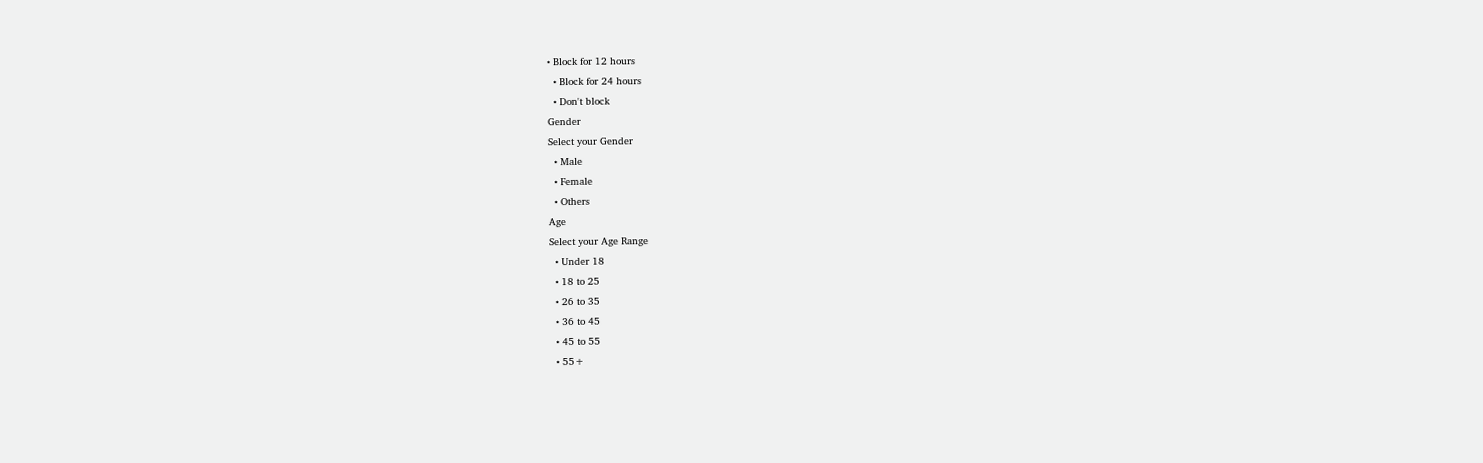• Block for 12 hours
  • Block for 24 hours
  • Don't block
Gender
Select your Gender
  • Male
  • Female
  • Others
Age
Select your Age Range
  • Under 18
  • 18 to 25
  • 26 to 35
  • 36 to 45
  • 45 to 55
  • 55+